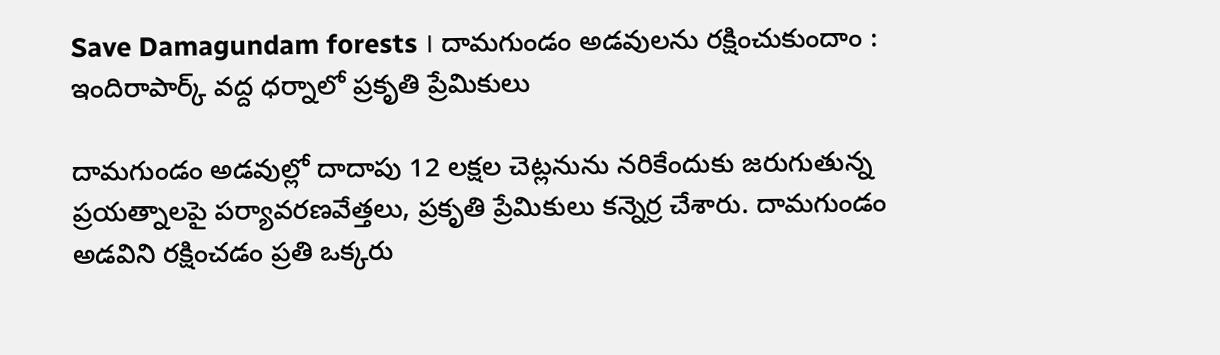Save Damagundam forests । దామగుండం అడవులను రక్షించుకుందాం : ఇందిరాపార్క్‌ వద్ద ధర్నాలో ప్రకృతి ప్రేమికులు

దామగుండం అడవుల్లో దాదాపు 12 లక్షల చెట్లనును నరికేందుకు జరుగుతున్న ప్రయత్నాలపై పర్యావరణవేత్తలు, ప్రకృతి ప్రేమికులు కన్నెర్ర చేశారు. దామగుండం అడవిని రక్షించడం ప్రతి ఒక్కరు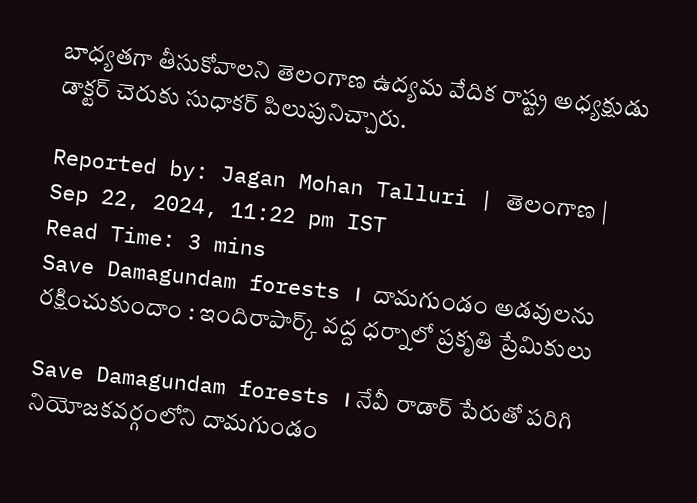బాధ్యతగా తీసుకోవాలని తెలంగాణ ఉద్యమ వేదిక రాష్ట్ర అధ్యక్షుడు డాక్టర్ చెరుకు సుధాకర్ పిలుపునిచ్చారు.

Reported by: Jagan Mohan Talluri | తెలంగాణ‌ | Sep 22, 2024, 11:22 pm IST
Read Time: 3 mins
Save Damagundam forests ।  దామగుండం అడవులను రక్షించుకుందాం : ఇందిరాపార్క్‌ వద్ద ధర్నాలో ప్రకృతి ప్రేమికులు

Save Damagundam forests । నేవీ రాడార్‌ పేరుతో పరిగి నియోజకవర్గంలోని దామగుండం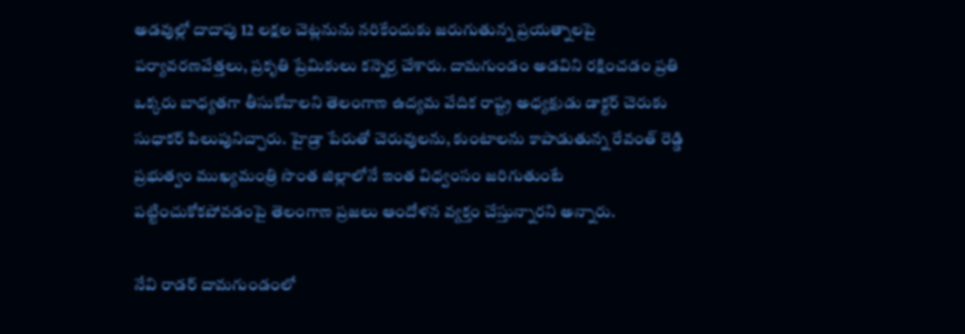అడవుల్లో దాదాపు 12 లక్షల చెట్లనును నరికేందుకు జరుగుతున్న ప్రయత్నాలపై పర్యావరణవేత్తలు, ప్రకృతి ప్రేమికులు కన్నెర్ర చేశారు. దామగుండం అడవిని రక్షించడం ప్రతి ఒక్కరు బాధ్యతగా తీసుకోవాలని తెలంగాణ ఉద్యమ వేదిక రాష్ట్ర అధ్యక్షుడు డాక్టర్‌ చెరుకు సుధాకర్ పిలుపునిచ్చారు. హైడ్రా పేరుతో చెరువులను, కుంటాలను కాపాడుతున్న రేవంత్ రెడ్డి ప్రభుత్వం ముఖ్యమంత్రి సొంత జిల్లాలోనే ఇంత విధ్వంసం జరిగుతుంటే పట్టించుకోకపోవడంపై తెలంగాణ ప్రజలు ఆందోళన వ్యక్తం చేస్తున్నారని అన్నారు.

నేవి రాడర్ దామగుండంలో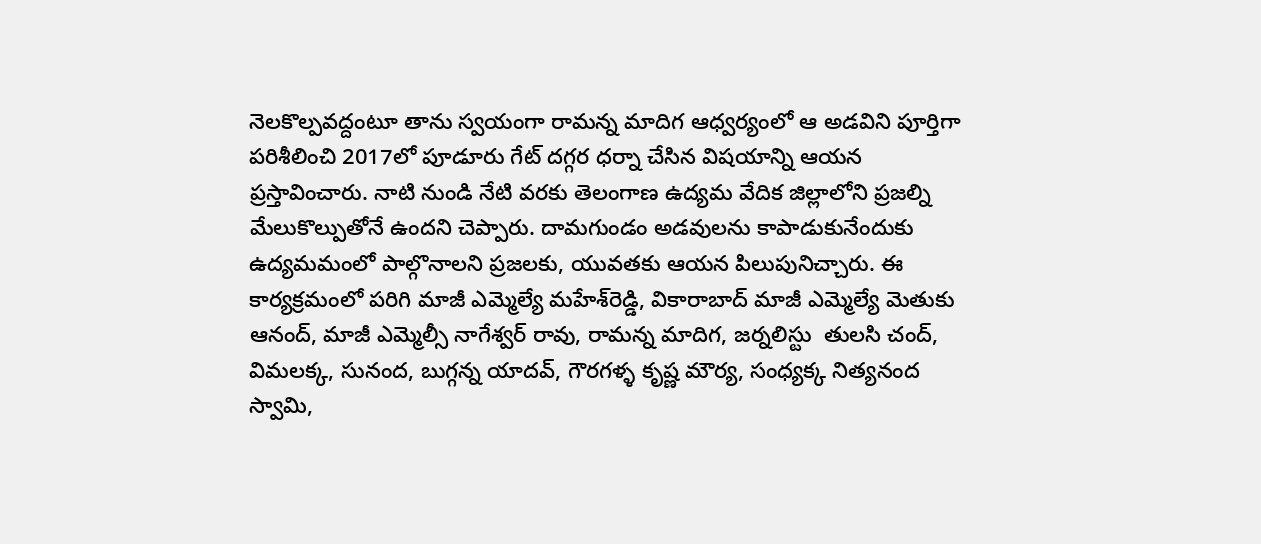నెలకొల్పవద్దంటూ తాను స్వయంగా రామన్న మాదిగ ఆధ్వర్యంలో ఆ అడవిని పూర్తిగా పరిశీలించి 2017లో పూడూరు గేట్‌ దగ్గర ధర్నా చేసిన విషయాన్ని ఆయన ప్రస్తావించారు. నాటి నుండి నేటి వరకు తెలంగాణ ఉద్యమ వేదిక జిల్లాలోని ప్రజల్ని మేలుకొల్పుతోనే ఉందని చెప్పారు. దామగుండం అడవులను కాపాడుకునేందుకు ఉద్యమమంలో పాల్గొనాలని ప్రజలకు, యువతకు ఆయన పిలుపునిచ్చారు. ఈ కార్యక్రమంలో పరిగి మాజీ ఎమ్మెల్యే మహేశ్‌రెడ్డి, వికారాబాద్ మాజీ ఎమ్మెల్యే మెతుకు ఆనంద్‌, మాజీ ఎమ్మెల్సీ నాగేశ్వర్ రావు, రామన్న మాదిగ, జర్నలిస్టు  తులసి చంద్, విమలక్క, సునంద, బుగ్గన్న యాదవ్, గౌరగళ్ళ కృష్ణ మౌర్య, సంధ్యక్క నిత్యనంద స్వామి,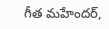గీత మహేందర్,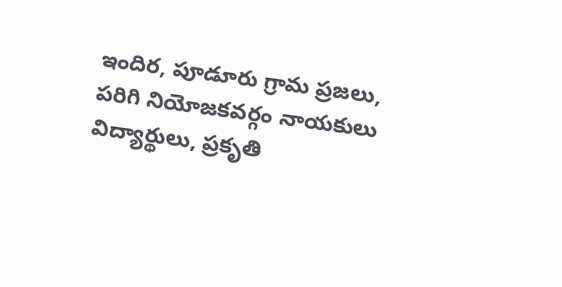ఇందిర, పూడూరు గ్రామ ప్రజలు, పరిగి నియోజకవర్గం నాయకులు విద్యార్థులు, ప్రకృతి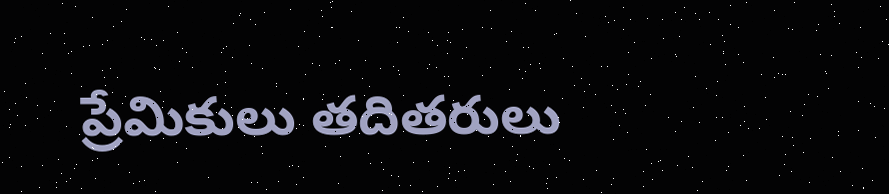ప్రేమికులు తదితరులు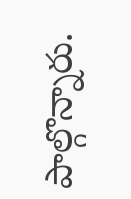పాల్గొన్నారు.